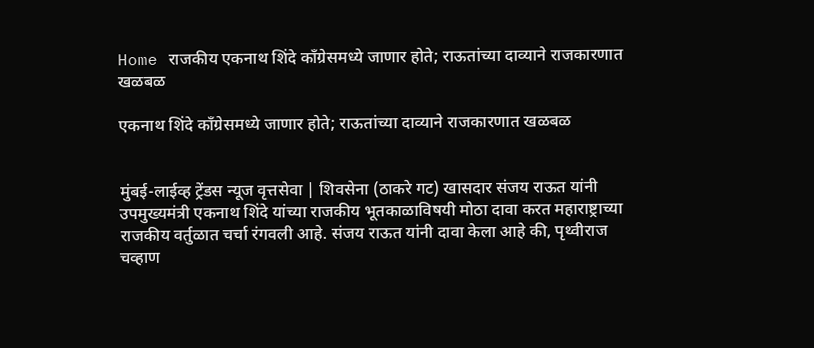Home राजकीय एकनाथ शिंदे काँग्रेसमध्ये जाणार होते; राऊतांच्या दाव्याने राजकारणात खळबळ

एकनाथ शिंदे काँग्रेसमध्ये जाणार होते; राऊतांच्या दाव्याने राजकारणात खळबळ


मुंबई-लाईव्ह ट्रेंडस न्यूज वृत्तसेवा | शिवसेना (ठाकरे गट) खासदार संजय राऊत यांनी उपमुख्यमंत्री एकनाथ शिंदे यांच्या राजकीय भूतकाळाविषयी मोठा दावा करत महाराष्ट्राच्या राजकीय वर्तुळात चर्चा रंगवली आहे. संजय राऊत यांनी दावा केला आहे की, पृथ्वीराज चव्हाण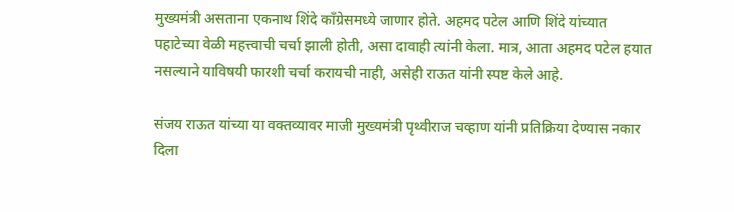मुख्यमंत्री असताना एकनाथ शिंदे काँग्रेसमध्ये जाणार होते. अहमद पटेल आणि शिंदे यांच्यात पहाटेच्या वेळी महत्त्वाची चर्चा झाली होती, असा दावाही त्यांनी केला. मात्र, आता अहमद पटेल हयात नसल्याने याविषयी फारशी चर्चा करायची नाही, असेही राऊत यांनी स्पष्ट केले आहे.

संजय राऊत यांच्या या वक्तव्यावर माजी मुख्यमंत्री पृथ्वीराज चव्हाण यांनी प्रतिक्रिया देण्यास नकार दिला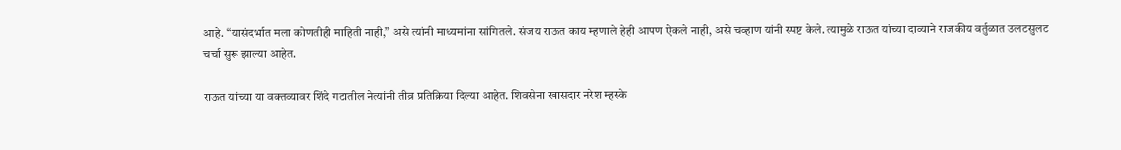आहे. “यासंदर्भात मला कोणतीही माहिती नाही,” असे त्यांनी माध्यमांना सांगितले. संजय राऊत काय म्हणाले हेही आपण ऐकले नाही, असे चव्हाण यांनी स्पष्ट केले. त्यामुळे राऊत यांच्या दाव्याने राजकीय वर्तुळात उलटसुलट चर्चा सुरू झाल्या आहेत.

राऊत यांच्या या वक्तव्यावर शिंदे गटातील नेत्यांनी तीव्र प्रतिक्रिया दिल्या आहेत. शिवसेना खासदार नरेश म्हस्के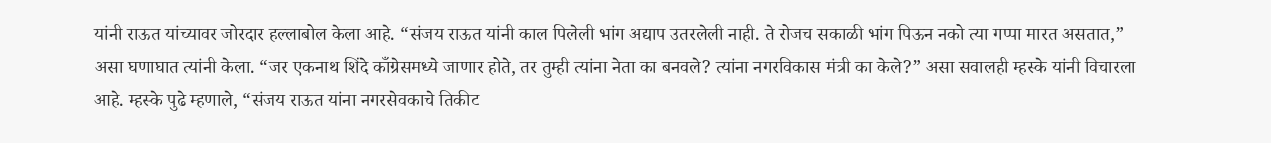यांनी राऊत यांच्यावर जोरदार हल्लाबोल केला आहे. “संजय राऊत यांनी काल पिलेली भांग अद्याप उतरलेली नाही. ते रोजच सकाळी भांग पिऊन नको त्या गप्पा मारत असतात,” असा घणाघात त्यांनी केला. “जर एकनाथ शिंदे काँग्रेसमध्ये जाणार होते, तर तुम्ही त्यांना नेता का बनवले? त्यांना नगरविकास मंत्री का केले?” असा सवालही म्हस्के यांनी विचारला आहे. म्हस्के पुढे म्हणाले, “संजय राऊत यांना नगरसेवकाचे तिकीट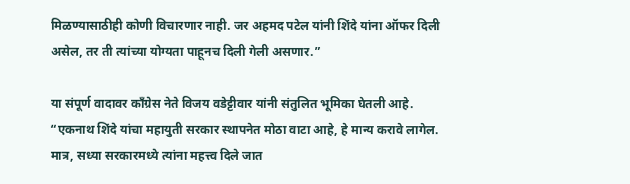मिळण्यासाठीही कोणी विचारणार नाही. जर अहमद पटेल यांनी शिंदे यांना ऑफर दिली असेल, तर ती त्यांच्या योग्यता पाहूनच दिली गेली असणार.”

या संपूर्ण वादावर काँग्रेस नेते विजय वडेट्टीवार यांनी संतुलित भूमिका घेतली आहे. “एकनाथ शिंदे यांचा महायुती सरकार स्थापनेत मोठा वाटा आहे, हे मान्य करावे लागेल. मात्र, सध्या सरकारमध्ये त्यांना महत्त्व दिले जात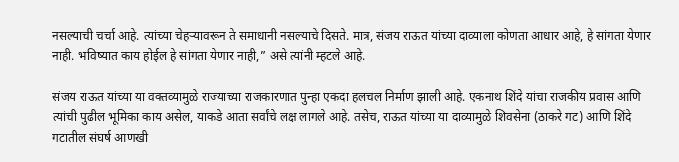नसल्याची चर्चा आहे. त्यांच्या चेहऱ्यावरून ते समाधानी नसल्याचे दिसते. मात्र, संजय राऊत यांच्या दाव्याला कोणता आधार आहे, हे सांगता येणार नाही. भविष्यात काय होईल हे सांगता येणार नाही,” असे त्यांनी म्हटले आहे.

संजय राऊत यांच्या या वक्तव्यामुळे राज्याच्या राजकारणात पुन्हा एकदा हलचल निर्माण झाली आहे. एकनाथ शिंदे यांचा राजकीय प्रवास आणि त्यांची पुढील भूमिका काय असेल, याकडे आता सर्वांचे लक्ष लागले आहे. तसेच, राऊत यांच्या या दाव्यामुळे शिवसेना (ठाकरे गट) आणि शिंदे गटातील संघर्ष आणखी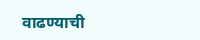वाढण्याची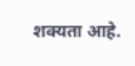शक्यता आहे.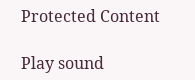Protected Content

Play sound